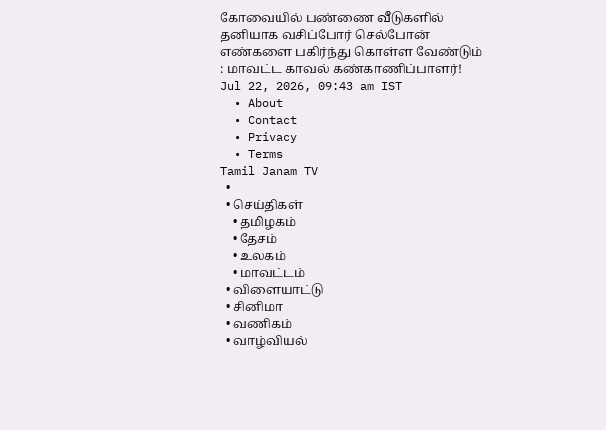கோவையில் பண்ணை வீடுகளில் தனியாக வசிப்போர் செல்போன் எண்களை பகிர்ந்து கொள்ள வேண்டும் : மாவட்ட காவல் கண்காணிப்பாளர்!
Jul 22, 2026, 09:43 am IST
  • About
  • Contact
  • Privacy
  • Terms
Tamil Janam TV
  •
  • செய்திகள்
    • தமிழகம்
    • தேசம்
    • உலகம்
    • மாவட்டம்
  • விளையாட்டு
  • சினிமா
  • வணிகம்
  • வாழ்வியல்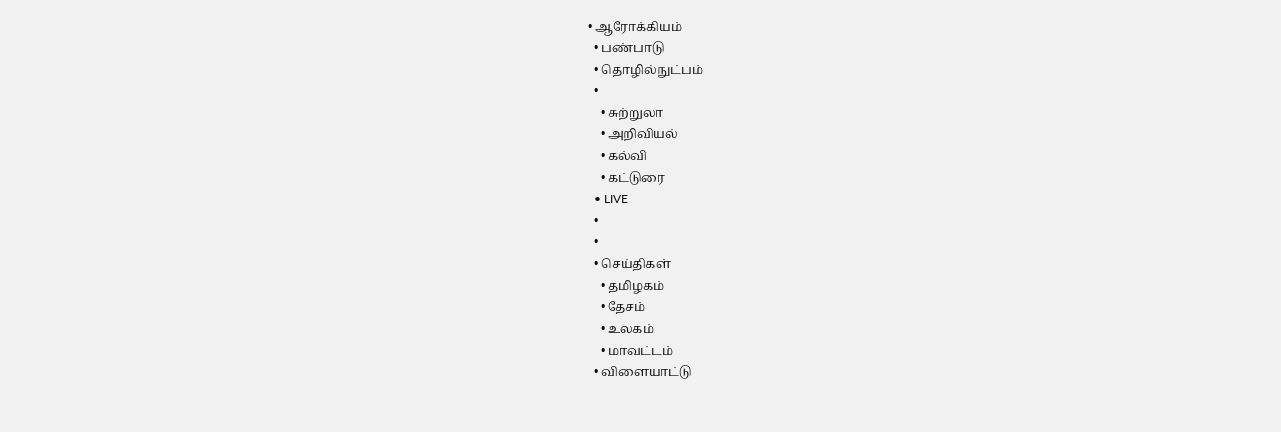• ஆரோக்கியம்
  • பண்பாடு
  • தொழில்நுட்பம்
  •
    • சுற்றுலா
    • அறிவியல்
    • கல்வி
    • கட்டுரை
  • LIVE
  •
  •
  • செய்திகள்
    • தமிழகம்
    • தேசம்
    • உலகம்
    • மாவட்டம்
  • விளையாட்டு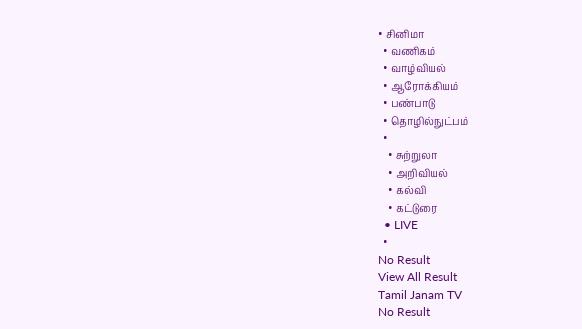• சினிமா
  • வணிகம்
  • வாழ்வியல்
  • ஆரோக்கியம்
  • பண்பாடு
  • தொழில்நுட்பம்
  •
    • சுற்றுலா
    • அறிவியல்
    • கல்வி
    • கட்டுரை
  • LIVE
  •
No Result
View All Result
Tamil Janam TV
No Result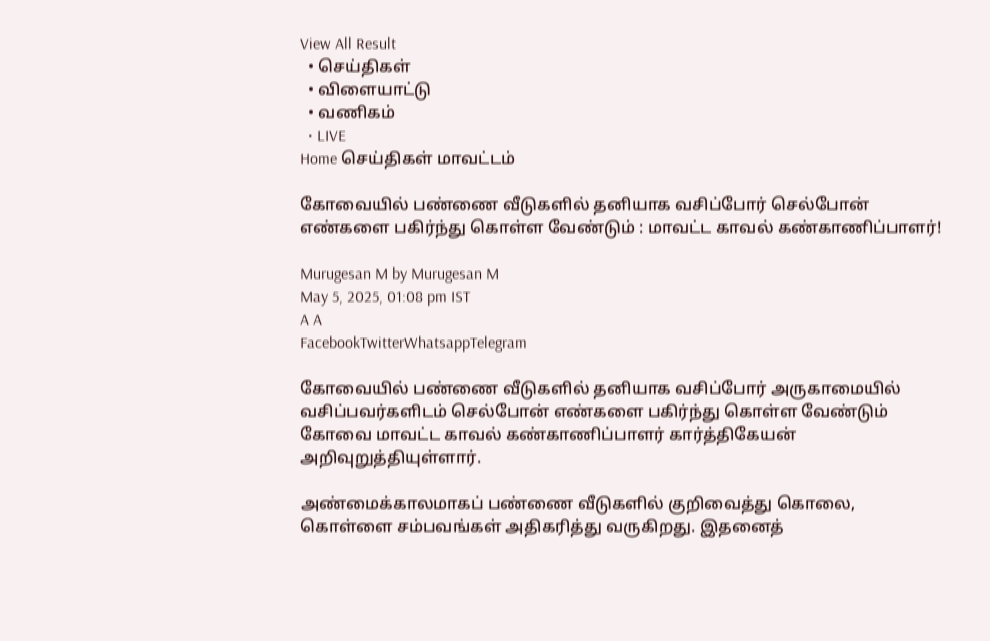View All Result
  • செய்திகள்
  • விளையாட்டு
  • வணிகம்
  • LIVE
Home செய்திகள் மாவட்டம்

கோவையில் பண்ணை வீடுகளில் தனியாக வசிப்போர் செல்போன் எண்களை பகிர்ந்து கொள்ள வேண்டும் : மாவட்ட காவல் கண்காணிப்பாளர்!

Murugesan M by Murugesan M
May 5, 2025, 01:08 pm IST
A A
FacebookTwitterWhatsappTelegram

கோவையில் பண்ணை வீடுகளில் தனியாக வசிப்போர் அருகாமையில் வசிப்பவர்களிடம் செல்போன் எண்களை பகிர்ந்து கொள்ள வேண்டும் கோவை மாவட்ட காவல் கண்காணிப்பாளர் கார்த்திகேயன் அறிவுறுத்தியுள்ளார்.

அண்மைக்காலமாகப் பண்ணை வீடுகளில் குறிவைத்து கொலை, கொள்ளை சம்பவங்கள் அதிகரித்து வருகிறது. இதனைத்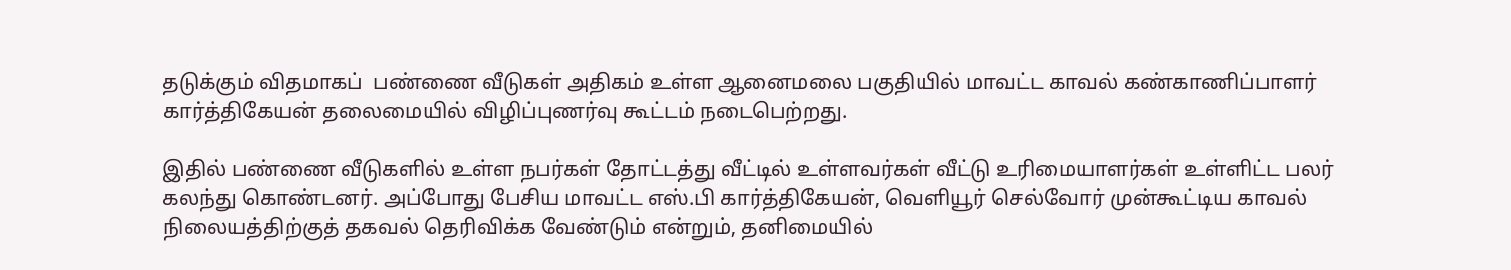தடுக்கும் விதமாகப்  பண்ணை வீடுகள் அதிகம் உள்ள ஆனைமலை பகுதியில் மாவட்ட காவல் கண்காணிப்பாளர் கார்த்திகேயன் தலைமையில் விழிப்புணர்வு கூட்டம் நடைபெற்றது.

இதில் பண்ணை வீடுகளில் உள்ள நபர்கள் தோட்டத்து வீட்டில் உள்ளவர்கள் வீட்டு உரிமையாளர்கள் உள்ளிட்ட பலர் கலந்து கொண்டனர். அப்போது பேசிய மாவட்ட எஸ்.பி கார்த்திகேயன், வெளியூர் செல்வோர் முன்கூட்டிய காவல் நிலையத்திற்குத் தகவல் தெரிவிக்க வேண்டும் என்றும், தனிமையில்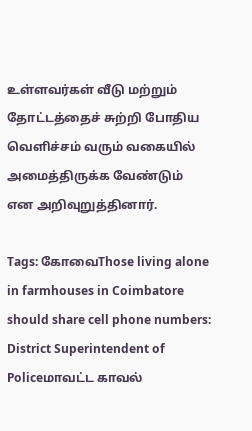உள்ளவர்கள் வீடு மற்றும் தோட்டத்தைச் சுற்றி போதிய வெளிச்சம் வரும் வகையில் அமைத்திருக்க வேண்டும்
என அறிவுறுத்தினார்.

Tags: கோவைThose living alone in farmhouses in Coimbatore should share cell phone numbers: District Superintendent of Policeமாவட்ட காவல்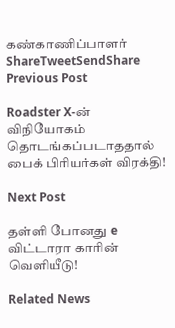கண்காணிப்பாளர்
ShareTweetSendShare
Previous Post

Roadster X-ன் விநியோகம் தொடங்கப்படாததால் பைக் பிரியர்கள் விரக்தி!

Next Post

தள்ளி போனது e விட்டாரா காரின் வெளியீடு!

Related News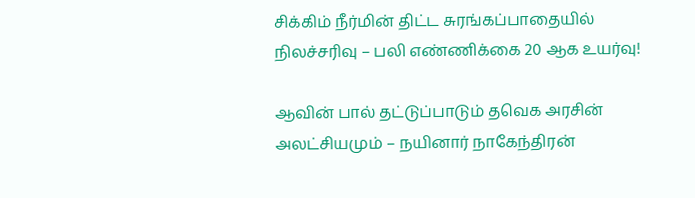சிக்கிம் நீர்மின் திட்ட சுரங்கப்பாதையில் நிலச்சரிவு – பலி எண்ணிக்கை 20 ஆக உயர்வு!

ஆவின் பால் தட்டுப்பாடும் தவெக அரசின் அலட்சியமும் – நயினார் நாகேந்திரன்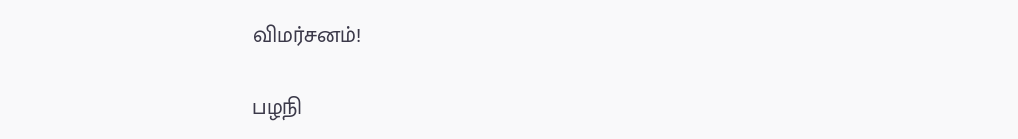விமர்சனம்!

பழநி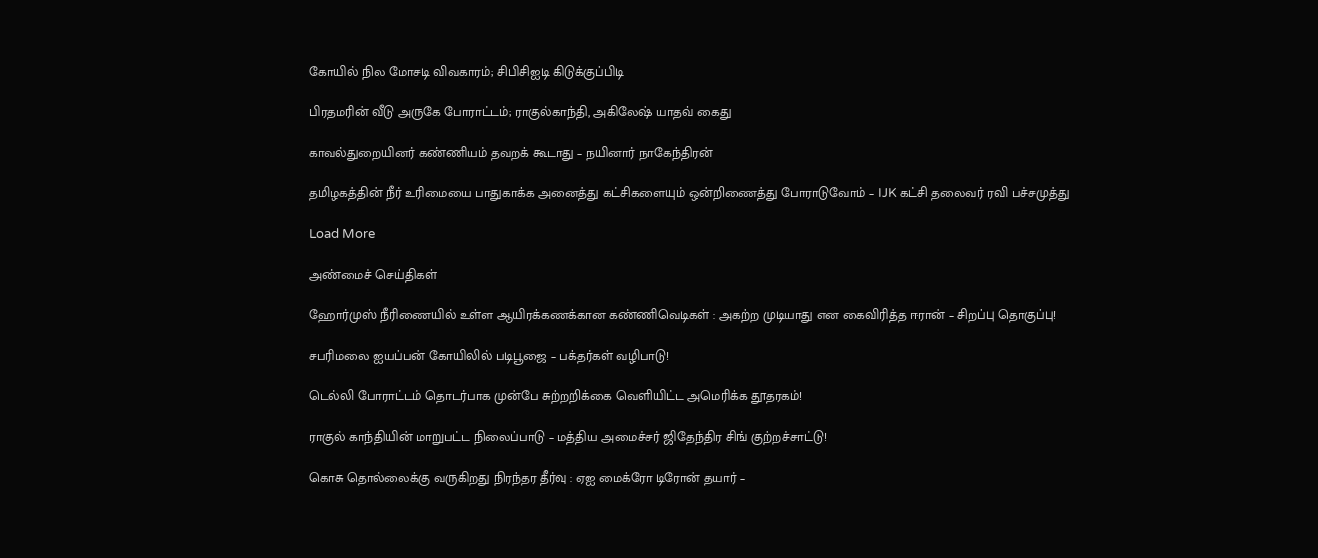கோயில் நில மோசடி விவகாரம்; சிபிசிஐடி கிடுக்குப்பிடி

பிரதமரின் வீடு அருகே போராட்டம்; ராகுல்காந்தி, அகிலேஷ் யாதவ் கைது

காவல்துறையினர் கண்ணியம் தவறக் கூடாது – நயினார் நாகேந்திரன்

தமிழகத்தின் நீர் உரிமையை பாதுகாக்க அனைத்து கட்சிகளையும் ஒன்றிணைத்து போராடுவோம் – IJK கட்சி தலைவர் ரவி பச்சமுத்து

Load More

அண்மைச் செய்திகள்

ஹோர்முஸ் நீரிணையில் உள்ள ஆயிரக்கணக்கான கண்ணிவெடிகள் : அகற்ற முடியாது என கைவிரித்த ஈரான் – சிறப்பு தொகுப்பு!

சபரிமலை ஐயப்பன் கோயிலில் படிபூஜை – பக்தர்கள் வழிபாடு!

டெல்லி போராட்டம் தொடர்பாக முன்பே சுற்றறிக்கை வெளியிட்ட அமெரிக்க தூதரகம்!

ராகுல் காந்தியின் மாறுபட்ட நிலைப்பாடு – மத்திய அமைச்சர் ஜிதேந்திர சிங் குற்றச்சாட்டு!

கொசு தொல்லைக்கு வருகிறது நிரந்தர தீர்வு : ஏஐ மைக்ரோ டிரோன் தயார் –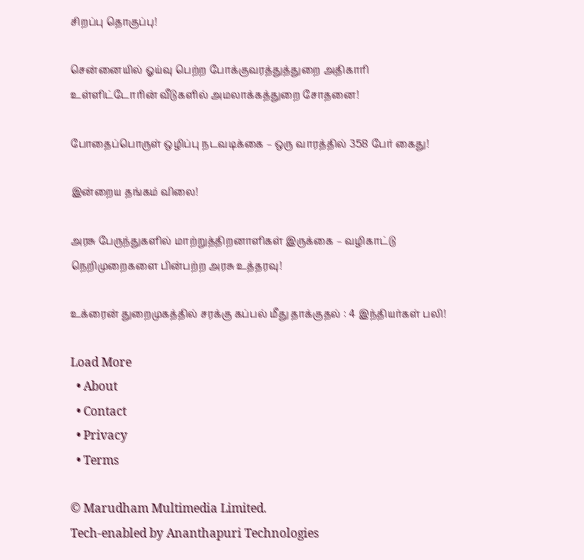சிறப்பு தொகுப்பு!

சென்னையில் ஓய்வு பெற்ற போக்குவரத்துத்துறை அதிகாரி உள்ளிட்டோரின் வீடுகளில் அமலாக்கத்துறை சோதனை!

போதைப்பொருள் ஒழிப்பு நடவடிக்கை – ஒரு வாரத்தில் 358 பேர் கைது!

இன்றைய தங்கம் விலை!

அரசு பேருந்துகளில் மாற்றுத்திறனாளிகள் இருக்கை – வழிகாட்டு நெறிமுறைகளை பின்பற்ற அரசு உத்தரவு!

உக்ரைன் துறைமுகத்தில் சரக்கு கப்பல் மீது தாக்குதல் : 4 இந்தியர்கள் பலி!

Load More
  • About
  • Contact
  • Privacy
  • Terms

© Marudham Multimedia Limited.
Tech-enabled by Ananthapuri Technologies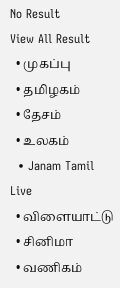No Result
View All Result
  • முகப்பு
  • தமிழகம்
  • தேசம்
  • உலகம்
  • Janam Tamil Live
  • விளையாட்டு
  • சினிமா
  • வணிகம்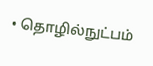• தொழில்நுட்பம்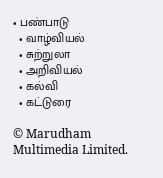• பண்பாடு
  • வாழ்வியல்
  • சுற்றுலா
  • அறிவியல்
  • கல்வி
  • கட்டுரை

© Marudham Multimedia Limited.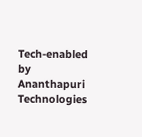Tech-enabled by Ananthapuri Technologies